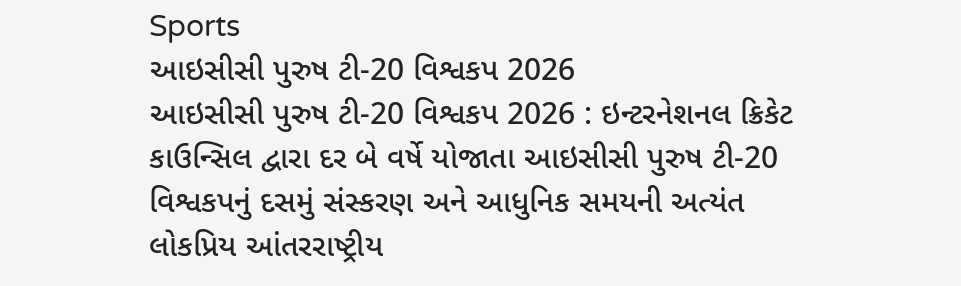Sports
આઇસીસી પુરુષ ટી-20 વિશ્વકપ 2026
આઇસીસી પુરુષ ટી-20 વિશ્વકપ 2026 : ઇન્ટરનેશનલ ક્રિકેટ કાઉન્સિલ દ્વારા દર બે વર્ષે યોજાતા આઇસીસી પુરુષ ટી-20 વિશ્વકપનું દસમું સંસ્કરણ અને આધુનિક સમયની અત્યંત લોકપ્રિય આંતરરાષ્ટ્રીય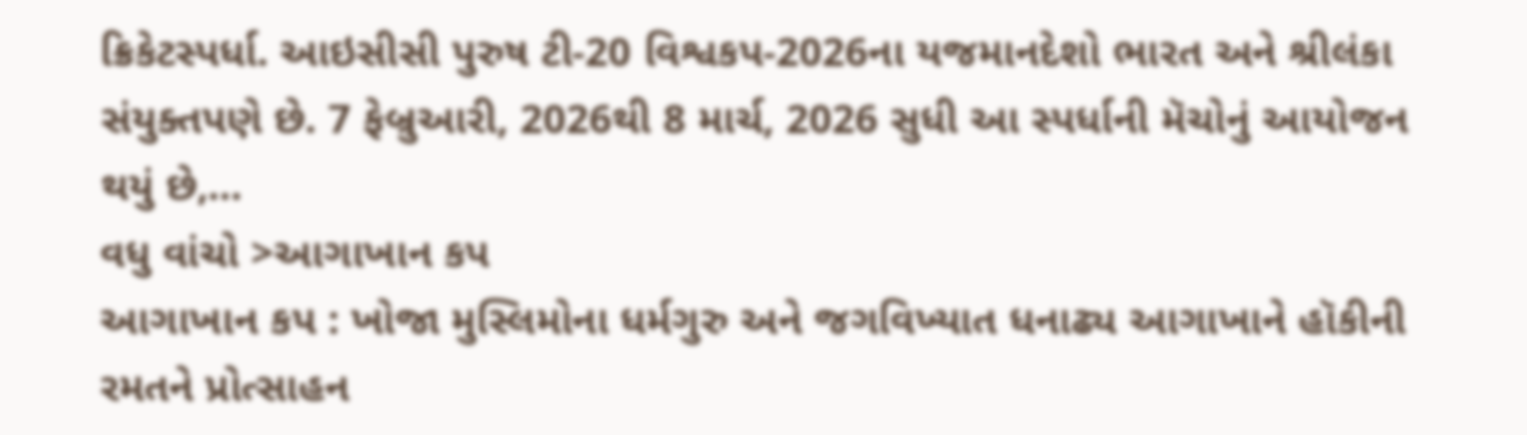ક્રિકેટસ્પર્ધા. આઇસીસી પુરુષ ટી-20 વિશ્વકપ-2026ના યજમાનદેશો ભારત અને શ્રીલંકા સંયુક્તપણે છે. 7 ફેબ્રુઆરી, 2026થી 8 માર્ચ, 2026 સુધી આ સ્પર્ધાની મૅચોનું આયોજન થયું છે,…
વધુ વાંચો >આગાખાન કપ
આગાખાન કપ : ખોજા મુસ્લિમોના ધર્મગુરુ અને જગવિખ્યાત ધનાઢ્ય આગાખાને હૉકીની રમતને પ્રોત્સાહન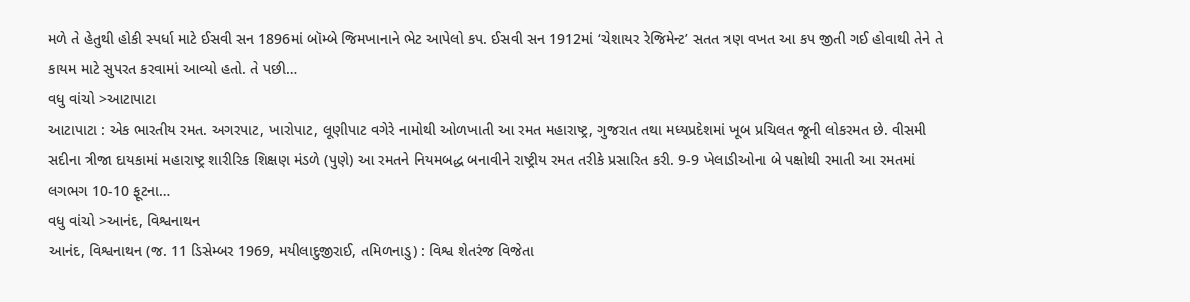મળે તે હેતુથી હોકી સ્પર્ધા માટે ઈસવી સન 1896માં બૉમ્બે જિમખાનાને ભેટ આપેલો કપ. ઈસવી સન 1912માં ‘ચેશાયર રેજિમેન્ટ’ સતત ત્રણ વખત આ કપ જીતી ગઈ હોવાથી તેને તે કાયમ માટે સુપરત કરવામાં આવ્યો હતો. તે પછી…
વધુ વાંચો >આટાપાટા
આટાપાટા : એક ભારતીય રમત. અગરપાટ, ખારોપાટ, લૂણીપાટ વગેરે નામોથી ઓળખાતી આ રમત મહારાષ્ટ્ર, ગુજરાત તથા મધ્યપ્રદેશમાં ખૂબ પ્રચિલત જૂની લોકરમત છે. વીસમી સદીના ત્રીજા દાયકામાં મહારાષ્ટ્ર શારીરિક શિક્ષણ મંડળે (પુણે) આ રમતને નિયમબદ્ધ બનાવીને રાષ્ટ્રીય રમત તરીકે પ્રસારિત કરી. 9-9 ખેલાડીઓના બે પક્ષોથી રમાતી આ રમતમાં લગભગ 10-10 ફૂટના…
વધુ વાંચો >આનંદ, વિશ્વનાથન
આનંદ, વિશ્વનાથન (જ. 11 ડિસેમ્બર 1969, મયીલાદુજીરાઈ, તમિળનાડુ) : વિશ્વ શેતરંજ વિજેતા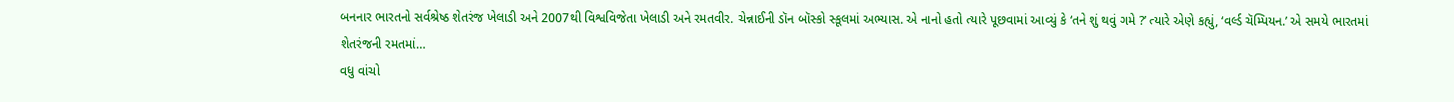બનનાર ભારતનો સર્વશ્રેષ્ઠ શેતરંજ ખેલાડી અને 2007થી વિશ્વવિજેતા ખેલાડી અને રમતવીર. ચેન્નાઈની ડૉન બૉસ્કો સ્કૂલમાં અભ્યાસ. એ નાનો હતો ત્યારે પૂછવામાં આવ્યું કે ‘તને શું થવું ગમે ?’ ત્યારે એણે કહ્યું, ‘વર્લ્ડ ચૅમ્પિયન.’ એ સમયે ભારતમાં શેતરંજની રમતમાં…
વધુ વાંચો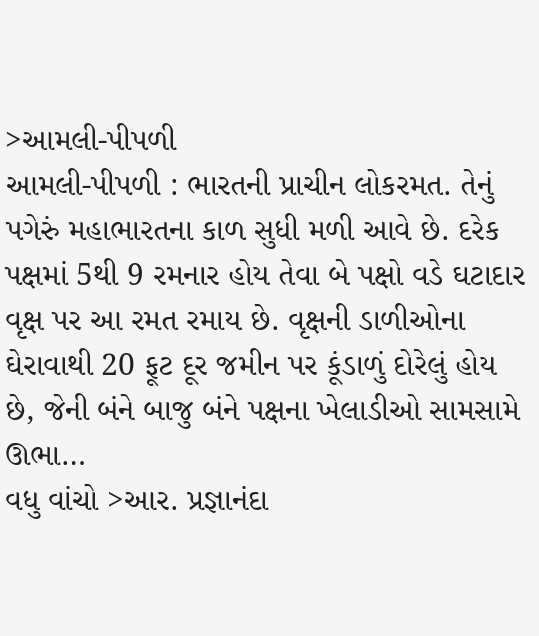>આમલી-પીપળી
આમલી-પીપળી : ભારતની પ્રાચીન લોકરમત. તેનું પગેરું મહાભારતના કાળ સુધી મળી આવે છે. દરેક પક્ષમાં 5થી 9 રમનાર હોય તેવા બે પક્ષો વડે ઘટાદાર વૃક્ષ પર આ રમત રમાય છે. વૃક્ષની ડાળીઓના ઘેરાવાથી 20 ફૂટ દૂર જમીન પર કૂંડાળું દોરેલું હોય છે, જેની બંને બાજુ બંને પક્ષના ખેલાડીઓ સામસામે ઊભા…
વધુ વાંચો >આર. પ્રજ્ઞાનંદા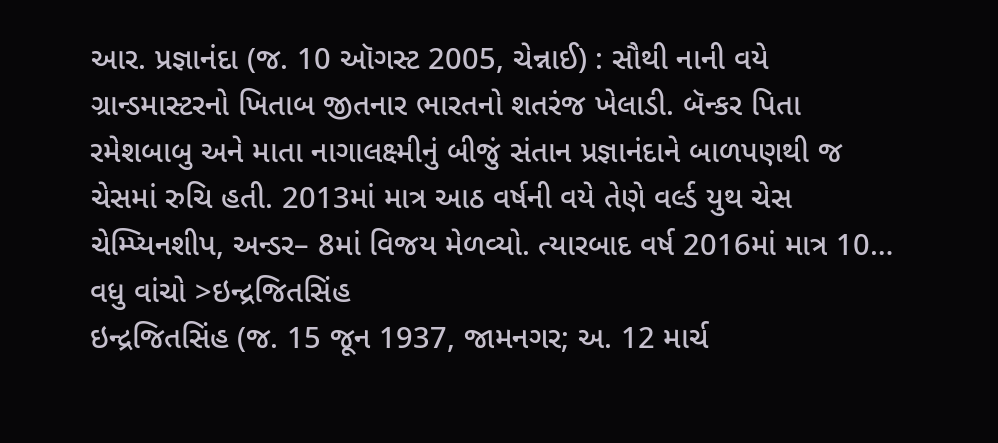આર. પ્રજ્ઞાનંદા (જ. 10 ઑગસ્ટ 2005, ચેન્નાઈ) : સૌથી નાની વયે ગ્રાન્ડમાસ્ટરનો ખિતાબ જીતનાર ભારતનો શતરંજ ખેલાડી. બૅન્કર પિતા રમેશબાબુ અને માતા નાગાલક્ષ્મીનું બીજું સંતાન પ્રજ્ઞાનંદાને બાળપણથી જ ચેસમાં રુચિ હતી. 2013માં માત્ર આઠ વર્ષની વયે તેણે વર્લ્ડ યુથ ચેસ ચેમ્પ્યિનશીપ, અન્ડર– 8માં વિજય મેળવ્યો. ત્યારબાદ વર્ષ 2016માં માત્ર 10…
વધુ વાંચો >ઇન્દ્રજિતસિંહ
ઇન્દ્રજિતસિંહ (જ. 15 જૂન 1937, જામનગર; અ. 12 માર્ચ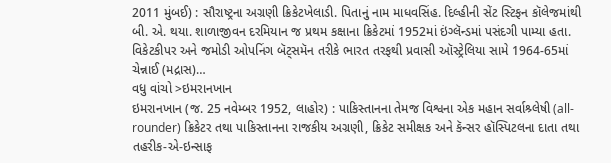2011 મુંબઈ) : સૌરાષ્ટ્રના અગ્રણી ક્રિકેટખેલાડી. પિતાનું નામ માધવસિંહ. દિલ્હીની સેંટ સ્ટિફન કૉલેજમાંથી બી. એ. થયા. શાળાજીવન દરમિયાન જ પ્રથમ કક્ષાના ક્રિકેટમાં 1952માં ઇંગ્લૅન્ડમાં પસંદગી પામ્યા હતા. વિકેટકીપર અને જમોડી ઓપનિંગ બૅટ્સમૅન તરીકે ભારત તરફથી પ્રવાસી ઑસ્ટ્રેલિયા સામે 1964-65માં ચેન્નાઈ (મદ્રાસ)…
વધુ વાંચો >ઇમરાનખાન
ઇમરાનખાન (જ. 25 નવેમ્બર 1952, લાહોર) : પાકિસ્તાનના તેમજ વિશ્વના એક મહાન સર્વાશ્ર્લેષી (all-rounder) ક્રિકેટર તથા પાકિસ્તાનના રાજકીય અગ્રણી, ક્રિકેટ સમીક્ષક અને કૅન્સર હૉસ્પિટલના દાતા તથા તહરીક-એ-ઇન્સાફ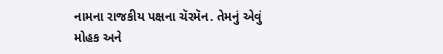નામના રાજકીય પક્ષના ચૅરમૅન. તેમનું એવું મોહક અને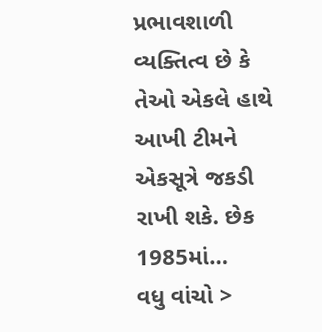પ્રભાવશાળી વ્યક્તિત્વ છે કે તેઓ એકલે હાથે આખી ટીમને એકસૂત્રે જકડી રાખી શકે. છેક 1985માં…
વધુ વાંચો >